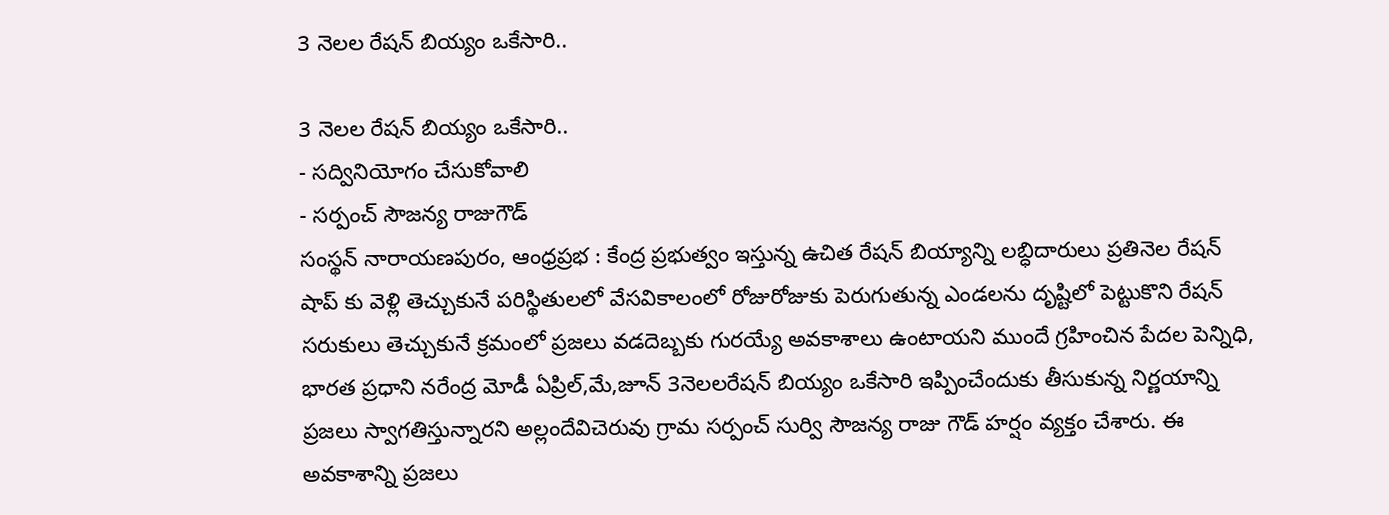3 నెలల రేషన్ బియ్యం ఒకేసారి..

3 నెలల రేషన్ బియ్యం ఒకేసారి..
- సద్వినియోగం చేసుకోవాలి
- సర్పంచ్ సౌజన్య రాజుగౌడ్
సంస్థన్ నారాయణపురం, ఆంధ్రప్రభ : కేంద్ర ప్రభుత్వం ఇస్తున్న ఉచిత రేషన్ బియ్యాన్ని లబ్ధిదారులు ప్రతినెల రేషన్ షాప్ కు వెళ్లి తెచ్చుకునే పరిస్థితులలో వేసవికాలంలో రోజురోజుకు పెరుగుతున్న ఎండలను దృష్టిలో పెట్టుకొని రేషన్ సరుకులు తెచ్చుకునే క్రమంలో ప్రజలు వడదెబ్బకు గురయ్యే అవకాశాలు ఉంటాయని ముందే గ్రహించిన పేదల పెన్నిధి, భారత ప్రధాని నరేంద్ర మోడీ ఏప్రిల్,మే,జూన్ 3నెలలరేషన్ బియ్యం ఒకేసారి ఇప్పించేందుకు తీసుకున్న నిర్ణయాన్ని ప్రజలు స్వాగతిస్తున్నారని అల్లందేవిచెరువు గ్రామ సర్పంచ్ సుర్వి సౌజన్య రాజు గౌడ్ హర్షం వ్యక్తం చేశారు. ఈ అవకాశాన్ని ప్రజలు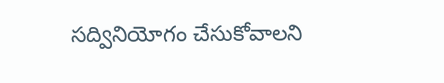సద్వినియోగం చేసుకోవాలని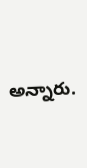అన్నారు.